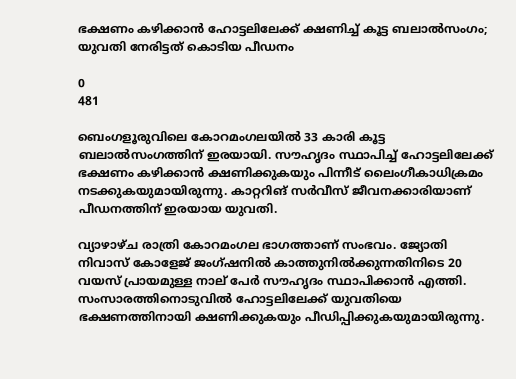ഭക്ഷണം കഴിക്കാന്‍ ഹോട്ടലിലേക്ക് ക്ഷണിച്ച് കൂട്ട ബലാല്‍സംഗം; യുവതി നേരിട്ടത് കൊടിയ പീഡനം

0
481

ബെംഗളൂരുവിലെ കോറമംഗലയില്‍ 33 കാരി കൂട്ട ബലാല്‍സംഗത്തിന് ഇരയായി. സൗഹൃദം സ്ഥാപിച്ച് ഹോട്ടലിലേക്ക് ഭക്ഷണം കഴിക്കാന്‍ ക്ഷണിക്കുകയും പിന്നീട് ലൈംഗീകാധിക്രമം നടക്കുകയുമായിരുന്നു. കാറ്ററിങ് സര്‍വീസ് ജീവനക്കാരിയാണ് പീഡനത്തിന് ഇരയായ യുവതി.

വ്യാഴാഴ്ച രാത്രി കോറമംഗല ഭാഗത്താണ് സംഭവം. ജ്യോതി നിവാസ് കോളേജ് ജംഗ്ഷനിൽ കാത്തുനിൽക്കുന്നതിനിടെ 20 വയസ് പ്രായമുള്ള നാല് പേര്‍ സൗഹൃദം സ്ഥാപിക്കാന്‍ എത്തി. സംസാരത്തിനൊടുവില്‍ ഹോട്ടലിലേക്ക് യുവതിയെ ഭക്ഷണത്തിനായി ക്ഷണിക്കുകയും പീഡിപ്പിക്കുകയുമായിരുന്നു.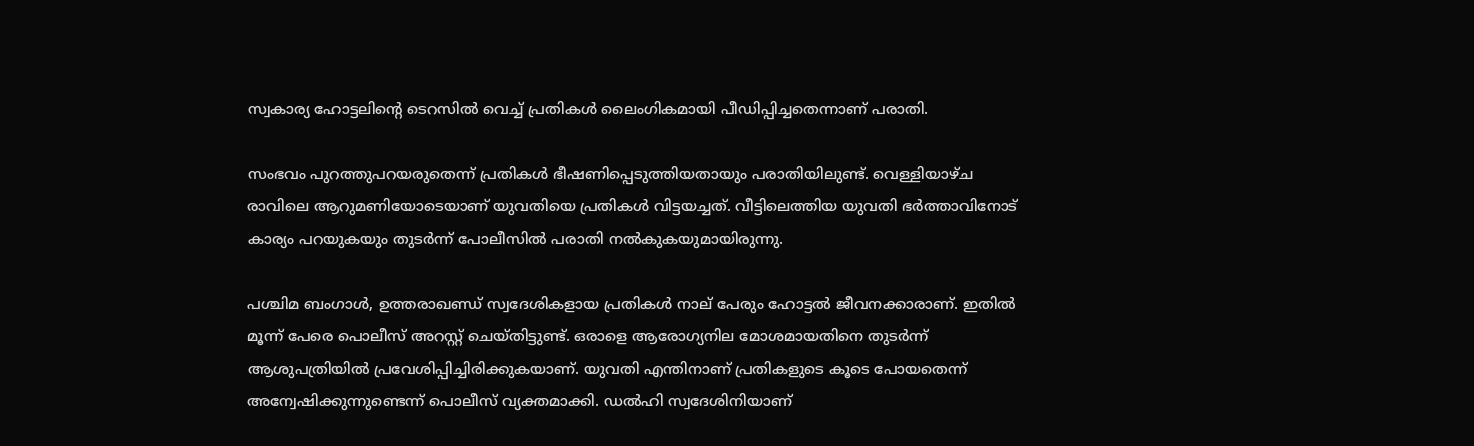സ്വകാര്യ ഹോട്ടലിന്‍റെ ടെറസിൽ വെച്ച് പ്രതികള്‍ ലൈംഗികമായി പീഡിപ്പിച്ചതെന്നാണ് പരാതി.

സംഭവം പുറത്തുപറയരുതെന്ന് പ്രതികള്‍ ഭീഷണിപ്പെടുത്തിയതായും പരാതിയിലുണ്ട്. വെള്ളിയാഴ്ച രാവിലെ ആറുമണിയോടെയാണ് യുവതിയെ പ്രതികള്‍ വിട്ടയച്ചത്. വീട്ടിലെത്തിയ യുവതി ഭര്‍ത്താവിനോട് കാര്യം പറയുകയും തുടര്‍ന്ന് പോലീസില്‍ പരാതി നല്‍കുകയുമായിരുന്നു.

പശ്ചിമ ബംഗാള്‍, ഉത്തരാഖണ്ഡ് സ്വദേശികളായ പ്രതികള്‍ നാല് പേരും ഹോട്ടല്‍ ജീവനക്കാരാണ്. ഇതില്‍ മൂന്ന് പേരെ പൊലീസ് അറസ്റ്റ് ചെയ്തിട്ടുണ്ട്. ഒരാളെ ആരോഗ്യനില മോശമായതിനെ തുടര്‍ന്ന് ആശുപത്രിയില്‍ പ്രവേശിപ്പിച്ചിരിക്കുകയാണ്. യുവതി എന്തിനാണ് പ്രതികളുടെ കൂടെ പോയതെന്ന് അന്വേഷിക്കുന്നുണ്ടെന്ന് പൊലീസ് വ്യക്തമാക്കി. ഡൽഹി സ്വദേശിനിയാണ്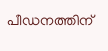പീഡനത്തിന്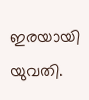ഇരയായി യുവതി.